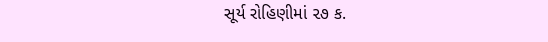સૂર્ય રોહિણીમાં ૨૭ ક.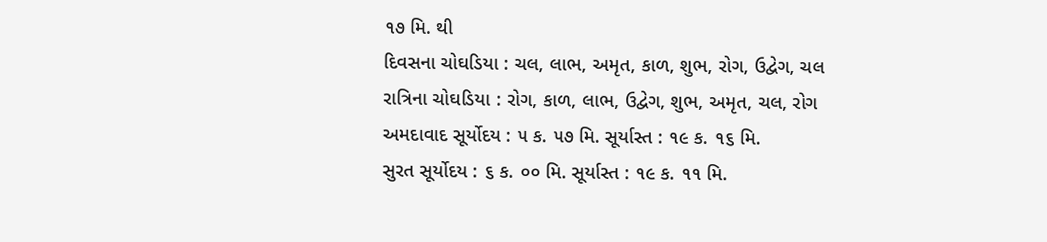૧૭ મિ. થી
દિવસના ચોઘડિયા : ચલ, લાભ, અમૃત, કાળ, શુભ, રોગ, ઉદ્વેગ, ચલ
રાત્રિના ચોઘડિયા : રોગ, કાળ, લાભ, ઉદ્વેગ, શુભ, અમૃત, ચલ, રોગ
અમદાવાદ સૂર્યોદય : ૫ ક. ૫૭ મિ. સૂર્યાસ્ત : ૧૯ ક. ૧૬ મિ.
સુરત સૂર્યોદય : ૬ ક. ૦૦ મિ. સૂર્યાસ્ત : ૧૯ ક. ૧૧ મિ.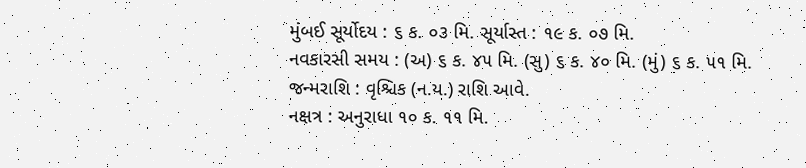મુંબઈ સૂર્યોદય : ૬ ક. ૦૩ મિ. સૂર્યાસ્ત : ૧૯ ક. ૦૭ મિ.
નવકારસી સમય : (અ) ૬ ક. ૪૫ મિ. (સુ) ૬ ક. ૪૦ મિ. (મું) ૬ ક. ૫૧ મિ.
જન્મરાશિ : વૃશ્ચિક (ન.ય.) રાશિ આવે.
નક્ષત્ર : અનુરાધા ૧૦ ક. ૧૧ મિ.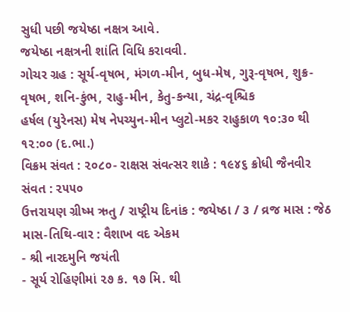સુધી પછી જયેષ્ઠા નક્ષત્ર આવે.
જયેષ્ઠા નક્ષત્રની શાંતિ વિધિ કરાવવી.
ગોચર ગ્રહ : સૂર્ય-વૃષભ, મંગળ-મીન, બુધ-મેષ, ગુરૂ-વૃષભ, શુક્ર-વૃષભ, શનિ-કુંભ, રાહુ-મીન, કેતુ-કન્યા, ચંદ્ર-વૃશ્ચિક
હર્ષલ (યુરેનસ) મેષ નેપચ્યુન-મીન પ્લુટો-મકર રાહુકાળ ૧૦:૩૦ થી ૧૨:૦૦ (દ.ભા.)
વિક્રમ સંવત : ૨૦૮૦- રાક્ષસ સંવત્સર શાકે : ૧૯૪૬ ક્રોધી જૈનવીર સંવત : ૨૫૫૦
ઉત્તરાયણ ગ્રીષ્મ ઋતુ / રાષ્ટ્રીય દિનાંક : જયેષ્ઠા / ૩ / વ્રજ માસ : જેઠ
માસ-તિથિ-વાર : વૈશાખ વદ એકમ
- શ્રી નારદમુનિ જયંતી
- સૂર્ય રોહિણીમાં ૨૭ ક. ૧૭ મિ. થી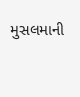મુસલમાની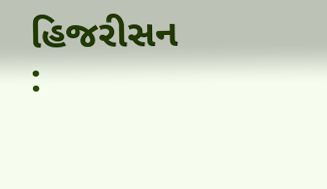હિજરીસન :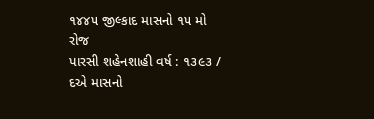૧૪૪૫ જીલ્કાદ માસનો ૧૫ મો રોજ
પારસી શહેનશાહી વર્ષ : ૧૩૯૩ / દએ માસનો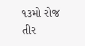૧૩મો રોજ તીર